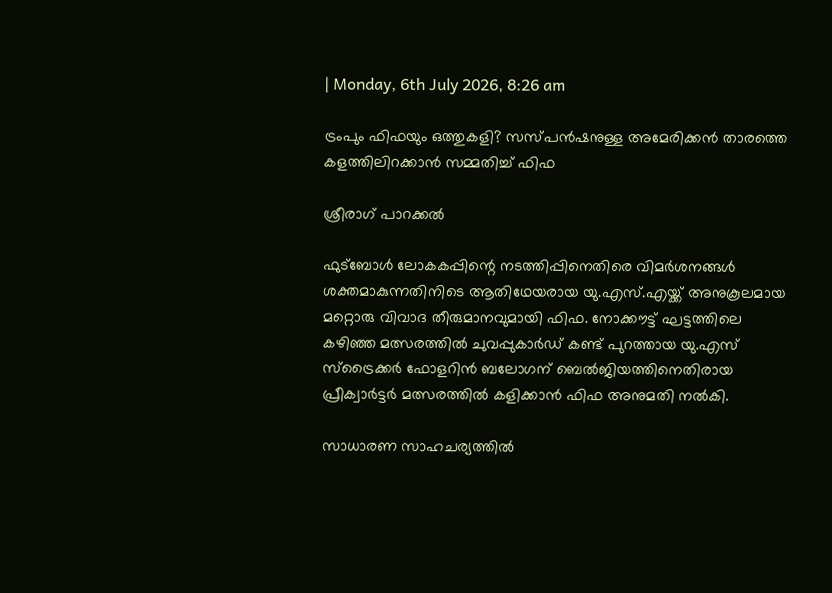| Monday, 6th July 2026, 8:26 am

ട്രംപും ഫിഫയും ഒത്തുകളി? സസ്പന്‍ഷനുള്ള അമേരിക്കന്‍ താരത്തെ കളത്തിലിറക്കാന്‍ സമ്മതിച്ച് ഫിഫ

ശ്രീരാഗ് പാറക്കല്‍

ഫുട്ബോള്‍ ലോകകപ്പിന്റെ നടത്തിപ്പിനെതിരെ വിമര്‍ശനങ്ങള്‍ ശക്തമാകുന്നതിനിടെ ആതിഥേയരായ യു.എസ്.എയ്ക്ക് അനുകൂലമായ മറ്റൊരു വിവാദ തീരുമാനവുമായി ഫിഫ. നോക്കൗട്ട് ഘട്ടത്തിലെ കഴിഞ്ഞ മത്സരത്തില്‍ ചുവപ്പുകാര്‍ഡ് കണ്ട് പുറത്തായ യു.എസ് സ്ട്രൈക്കര്‍ ഫോളറിന്‍ ബലോഗന് ബെല്‍ജിയത്തിനെതിരായ പ്രീക്വാര്‍ട്ടര്‍ മത്സരത്തില്‍ കളിക്കാന്‍ ഫിഫ അനുമതി നല്‍കി.

സാധാരണ സാഹചര്യത്തില്‍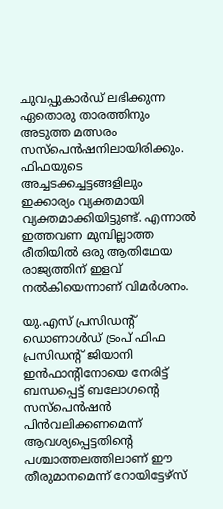ചുവപ്പുകാര്‍ഡ് ലഭിക്കുന്ന ഏതൊരു താരത്തിനും അടുത്ത മത്സരം സസ്പെന്‍ഷനിലായിരിക്കും. ഫിഫയുടെ അച്ചടക്കച്ചട്ടങ്ങളിലും ഇക്കാര്യം വ്യക്തമായി വ്യക്തമാക്കിയിട്ടുണ്ട്. എന്നാല്‍ ഇത്തവണ മുമ്പില്ലാത്ത രീതിയില്‍ ഒരു ആതിഥേയ രാജ്യത്തിന് ഇളവ് നല്‍കിയെന്നാണ് വിമര്‍ശനം.

യു.എസ് പ്രസിഡന്റ് ഡൊണാള്‍ഡ് ട്രംപ് ഫിഫ പ്രസിഡന്റ് ജിയാനി ഇന്‍ഫാന്റിനോയെ നേരിട്ട് ബന്ധപ്പെട്ട് ബലോഗന്റെ സസ്പെന്‍ഷന്‍ പിന്‍വലിക്കണമെന്ന് ആവശ്യപ്പെട്ടതിന്റെ പശ്ചാത്തലത്തിലാണ് ഈ തീരുമാനമെന്ന് റോയിട്ടേഴ്‌സ്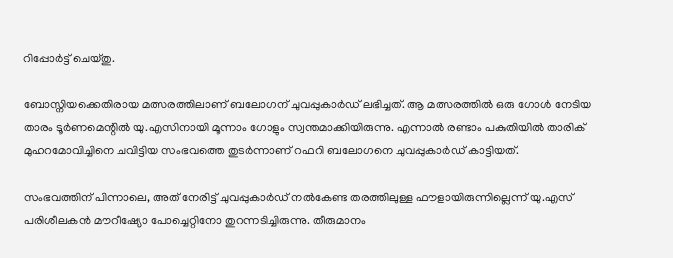റിപ്പോര്‍ട്ട് ചെയ്തു.

ബോസ്നിയക്കെതിരായ മത്സരത്തിലാണ് ബലോഗന് ചുവപ്പുകാര്‍ഡ് ലഭിച്ചത്. ആ മത്സരത്തില്‍ ഒരു ഗോള്‍ നേടിയ താരം ടൂര്‍ണമെന്റില്‍ യു.എസിനായി മൂന്നാം ഗോളും സ്വന്തമാക്കിയിരുന്നു. എന്നാല്‍ രണ്ടാം പകുതിയില്‍ താരിക് മുഹറമോവിച്ചിനെ ചവിട്ടിയ സംഭവത്തെ തുടര്‍ന്നാണ് റഫറി ബലോഗനെ ചുവപ്പുകാര്‍ഡ് കാട്ടിയത്.

സംഭവത്തിന് പിന്നാലെ, അത് നേരിട്ട് ചുവപ്പുകാര്‍ഡ് നല്‍കേണ്ട തരത്തിലുള്ള ഫൗളായിരുന്നില്ലെന്ന് യു.എസ് പരിശീലകന്‍ മൗറീഷ്യോ പോച്ചെറ്റിനോ തുറന്നടിച്ചിരുന്നു. തീരുമാനം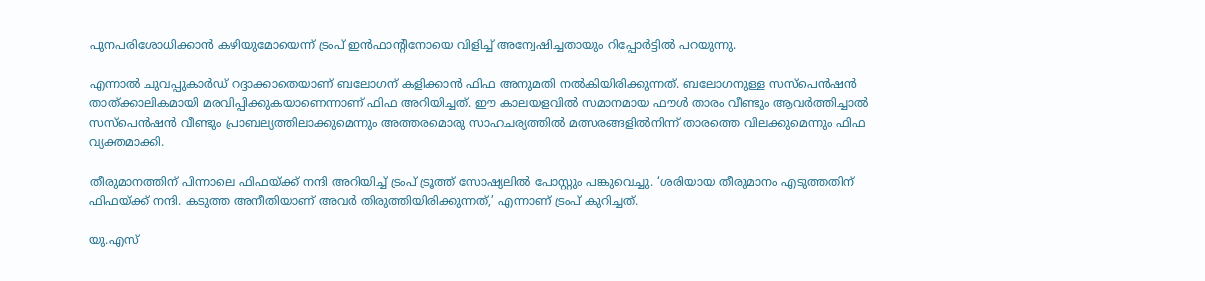പുനപരിശോധിക്കാന്‍ കഴിയുമോയെന്ന് ട്രംപ് ഇന്‍ഫാന്റിനോയെ വിളിച്ച് അന്വേഷിച്ചതായും റിപ്പോര്‍ട്ടില്‍ പറയുന്നു.

എന്നാല്‍ ചുവപ്പുകാര്‍ഡ് റദ്ദാക്കാതെയാണ് ബലോഗന് കളിക്കാന്‍ ഫിഫ അനുമതി നല്‍കിയിരിക്കുന്നത്. ബലോഗനുള്ള സസ്പെന്‍ഷന്‍ താത്ക്കാലികമായി മരവിപ്പിക്കുകയാണെന്നാണ് ഫിഫ അറിയിച്ചത്. ഈ കാലയളവില്‍ സമാനമായ ഫൗള്‍ താരം വീണ്ടും ആവര്‍ത്തിച്ചാല്‍ സസ്പെന്‍ഷന്‍ വീണ്ടും പ്രാബല്യത്തിലാക്കുമെന്നും അത്തരമൊരു സാഹചര്യത്തില്‍ മത്സരങ്ങളില്‍നിന്ന് താരത്തെ വിലക്കുമെന്നും ഫിഫ വ്യക്തമാക്കി.

തീരുമാനത്തിന് പിന്നാലെ ഫിഫയ്ക്ക് നന്ദി അറിയിച്ച് ട്രംപ് ട്രൂത്ത് സോഷ്യലില്‍ പോസ്റ്റും പങ്കുവെച്ചു. ‘ശരിയായ തീരുമാനം എടുത്തതിന് ഫിഫയ്ക്ക് നന്ദി. കടുത്ത അനീതിയാണ് അവര്‍ തിരുത്തിയിരിക്കുന്നത്,’ എന്നാണ് ട്രംപ് കുറിച്ചത്.

യു.എസ്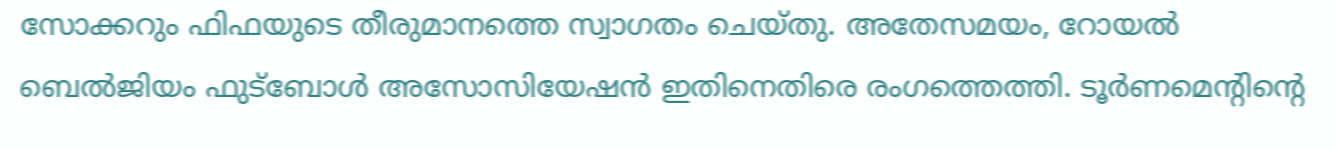സോക്കറും ഫിഫയുടെ തീരുമാനത്തെ സ്വാഗതം ചെയ്തു. അതേസമയം, റോയല്‍ ബെല്‍ജിയം ഫുട്ബോള്‍ അസോസിയേഷന്‍ ഇതിനെതിരെ രംഗത്തെത്തി. ടൂര്‍ണമെന്റിന്റെ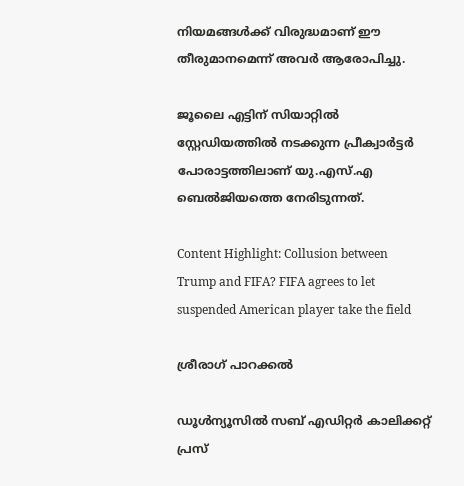നിയമങ്ങള്‍ക്ക് വിരുദ്ധമാണ് ഈ തീരുമാനമെന്ന് അവര്‍ ആരോപിച്ചു.

ജൂലൈ എട്ടിന് സിയാറ്റില്‍ സ്റ്റേഡിയത്തില്‍ നടക്കുന്ന പ്രീക്വാര്‍ട്ടര്‍ പോരാട്ടത്തിലാണ് യു.എസ്.എ ബെല്‍ജിയത്തെ നേരിടുന്നത്.

Content Highlight: Collusion between Trump and FIFA? FIFA agrees to let suspended American player take the field

ശ്രീരാഗ് പാറക്കല്‍

ഡൂള്‍ന്യൂസില്‍ സബ് എഡിറ്റര്‍ കാലിക്കറ്റ് പ്രസ്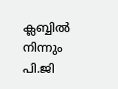ക്ലബ്ബില്‍ നിന്നും പി.ജി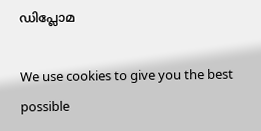ഡിപ്ലോമ

We use cookies to give you the best possible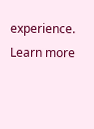experience. Learn more